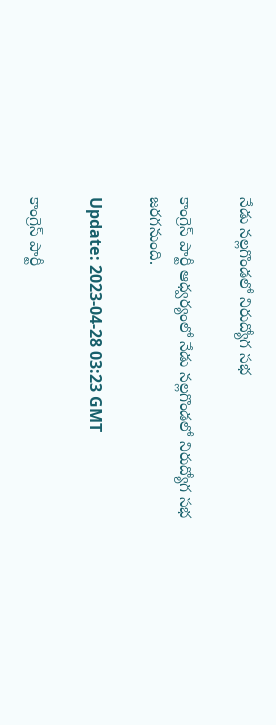నేడు నల్లగొండలో నిరుద్యోగ సభ

కాంగ్రెస్ పార్టీ ఆధ్వర్యంలో నేడు నల్లగొండలో నిరుద్యోగ సభ జరగనుంది.

Update: 2023-04-28 03:23 GMT

కాంగ్రెస్ పార్టీ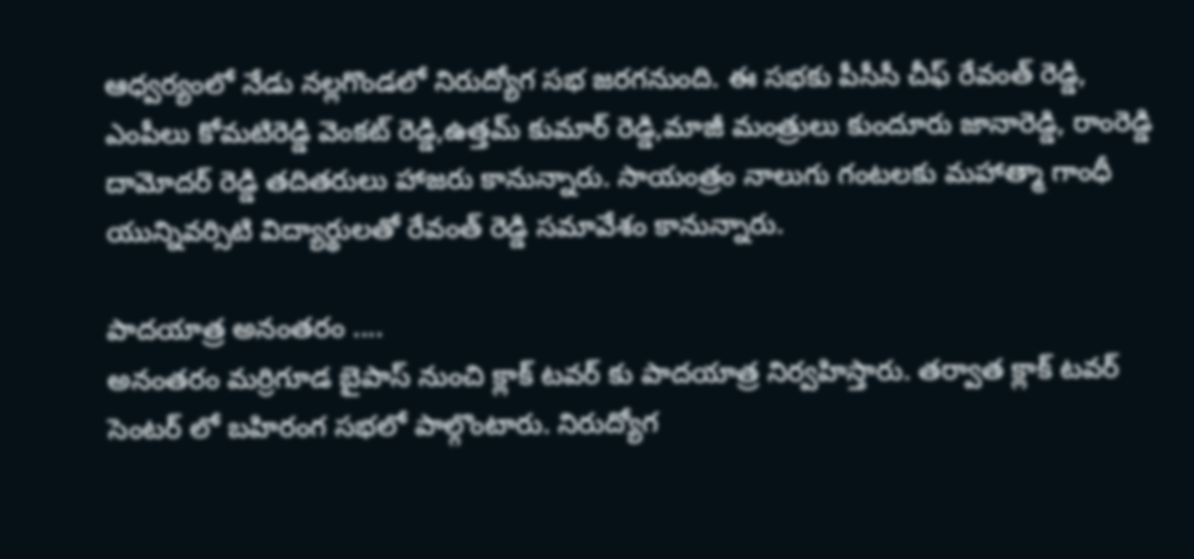ఆధ్వర్యంలో నేడు నల్లగొండలో నిరుద్యోగ సభ జరగనుంది. ఈ సభకు పీసీసీ చీఫ్ రేవంత్ రెడ్డి, ఎంపీలు కోమటిరెడ్డి వెంకట్ రెడ్డి,ఉత్తమ్ కుమార్ రెడ్డి,మాజీ మంత్రులు కుందూరు జానారెడ్డి, రాంరెడ్డి దామోదర్ రెడ్డి తదితరులు హాజరు కానున్నారు. సాయంత్రం నాలుగు గంటలకు మహాత్మా గాంధీ యున్నివర్సిటి విద్యార్థులతో రేవంత్ రెడ్డి సమావేశం కానున్నారు.

పాదయాత్ర అనంతరం ....
అనంతరం మర్రిగూడ బైపాస్ నుంచి క్లాక్ టవర్ కు పాదయాత్ర నిర్వహిస్తారు. తర్వాత క్లాక్ టవర్ సెంటర్ లో బహిరంగ సభలో పాల్గొంటారు. నిరుద్యోగ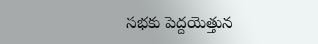సభకు పెద్దయెత్తున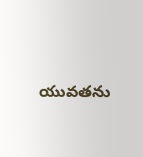యువతను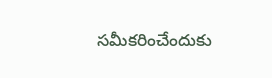సమీకరించేందుకు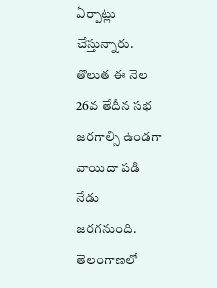ఏర్పాట్లు చేస్తున్నారు. తొలుత ఈ నెల 26వ తేదీన సభ జరగాల్సి ఉండగా వాయిదా పడి నేడు జరగనుంది. తెలంగాణలో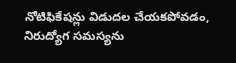నోటిఫికేషన్లు విడుదల చేయకపోవడం, నిరుద్యోగ సమస్యను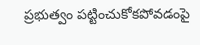ప్రభుత్వం పట్టించుకోకపోవడంపై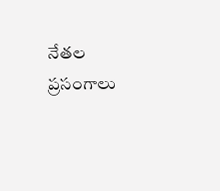నేతల ప్రసంగాలు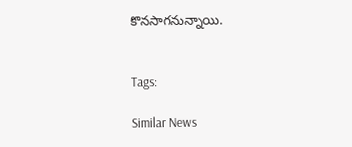కొనసాగనున్నాయి.


Tags:

Similar News